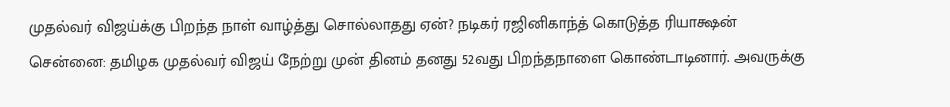முதல்வர் விஜய்க்கு பிறந்த நாள் வாழ்த்து சொல்லாதது ஏன்? நடிகர் ரஜினிகாந்த் கொடுத்த ரியாக்ஷன்
சென்னை: தமிழக முதல்வர் விஜய் நேற்று முன் தினம் தனது 52வது பிறந்தநாளை கொண்டாடினார். அவருக்கு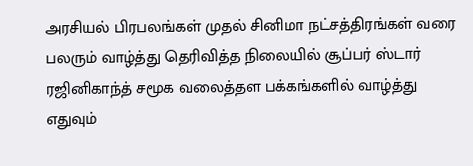அரசியல் பிரபலங்கள் முதல் சினிமா நட்சத்திரங்கள் வரை பலரும் வாழ்த்து தெரிவித்த நிலையில் சூப்பர் ஸ்டார் ரஜினிகாந்த் சமூக வலைத்தள பக்கங்களில் வாழ்த்து எதுவும்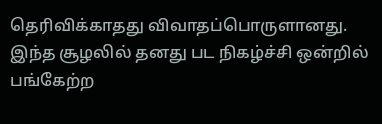தெரிவிக்காதது விவாதப்பொருளானது. இந்த சூழலில் தனது பட நிகழ்ச்சி ஒன்றில் பங்கேற்ற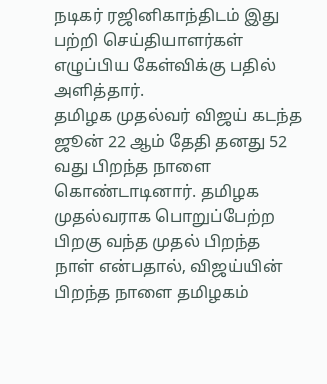நடிகர் ரஜினிகாந்திடம் இது பற்றி செய்தியாளர்கள் எழுப்பிய கேள்விக்கு பதில் அளித்தார்.
தமிழக முதல்வர் விஜய் கடந்த ஜூன் 22 ஆம் தேதி தனது 52 வது பிறந்த நாளை கொண்டாடினார். தமிழக முதல்வராக பொறுப்பேற்ற பிறகு வந்த முதல் பிறந்த நாள் என்பதால், விஜய்யின் பிறந்த நாளை தமிழகம்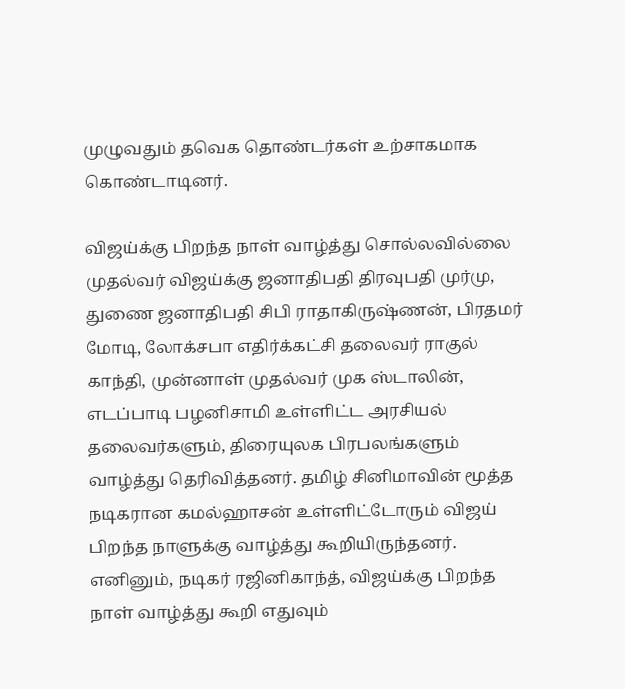முழுவதும் தவெக தொண்டர்கள் உற்சாகமாக கொண்டாடினர்.

விஜய்க்கு பிறந்த நாள் வாழ்த்து சொல்லவில்லை
முதல்வர் விஜய்க்கு ஜனாதிபதி திரவுபதி முர்மு, துணை ஜனாதிபதி சிபி ராதாகிருஷ்ணன், பிரதமர் மோடி, லோக்சபா எதிர்க்கட்சி தலைவர் ராகுல் காந்தி, முன்னாள் முதல்வர் முக ஸ்டாலின், எடப்பாடி பழனிசாமி உள்ளிட்ட அரசியல் தலைவர்களும், திரையுலக பிரபலங்களும் வாழ்த்து தெரிவித்தனர். தமிழ் சினிமாவின் மூத்த நடிகரான கமல்ஹாசன் உள்ளிட்டோரும் விஜய் பிறந்த நாளுக்கு வாழ்த்து கூறியிருந்தனர்.
எனினும், நடிகர் ரஜினிகாந்த், விஜய்க்கு பிறந்த நாள் வாழ்த்து கூறி எதுவும்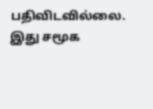பதிவிடவில்லை. இது சமூக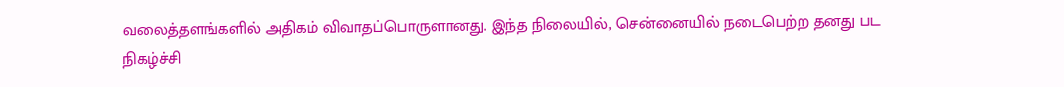வலைத்தளங்களில் அதிகம் விவாதப்பொருளானது. இந்த நிலையில், சென்னையில் நடைபெற்ற தனது பட நிகழ்ச்சி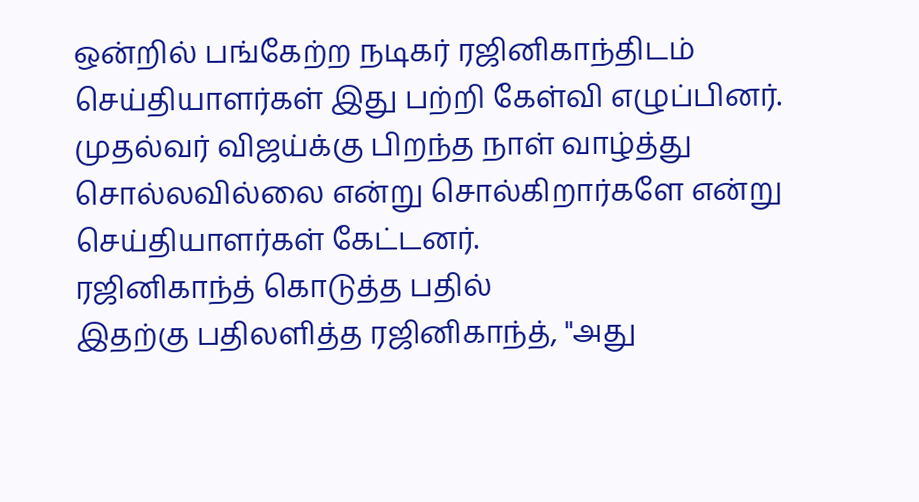ஒன்றில் பங்கேற்ற நடிகர் ரஜினிகாந்திடம் செய்தியாளர்கள் இது பற்றி கேள்வி எழுப்பினர். முதல்வர் விஜய்க்கு பிறந்த நாள் வாழ்த்து சொல்லவில்லை என்று சொல்கிறார்களே என்று செய்தியாளர்கள் கேட்டனர்.
ரஜினிகாந்த் கொடுத்த பதில்
இதற்கு பதிலளித்த ரஜினிகாந்த், "அது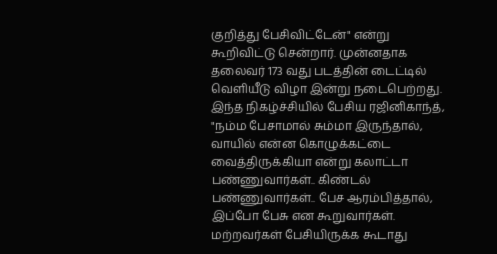குறித்து பேசிவிட்டேன்" என்று கூறிவிட்டு சென்றார். முன்னதாக தலைவர் 173 வது படத்தின் டைட்டில் வெளியீடு விழா இன்று நடைபெற்றது. இந்த நிகழ்ச்சியில் பேசிய ரஜினிகாந்த், "நம்ம பேசாமால் சும்மா இருந்தால், வாயில் என்ன கொழுக்கட்டை வைத்திருக்கியா என்று கலாட்டா பண்ணுவார்கள்.. கிண்டல் பண்ணுவார்கள்.. பேச ஆரம்பித்தால், இப்போ பேசு என கூறுவார்கள். மற்றவர்கள் பேசியிருக்க கூடாது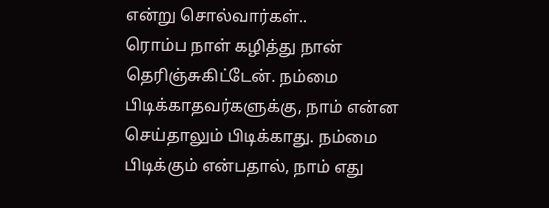என்று சொல்வார்கள்..
ரொம்ப நாள் கழித்து நான் தெரிஞ்சுகிட்டேன். நம்மை பிடிக்காதவர்களுக்கு, நாம் என்ன செய்தாலும் பிடிக்காது. நம்மை பிடிக்கும் என்பதால், நாம் எது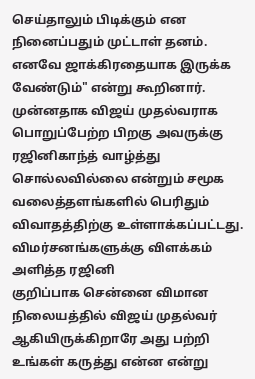செய்தாலும் பிடிக்கும் என நினைப்பதும் முட்டாள் தனம். எனவே ஜாக்கிரதையாக இருக்க வேண்டும்" என்று கூறினார். முன்னதாக விஜய் முதல்வராக பொறுப்பேற்ற பிறகு அவருக்கு ரஜினிகாந்த் வாழ்த்து சொல்லவில்லை என்றும் சமூக வலைத்தளங்களில் பெரிதும் விவாதத்திற்கு உள்ளாக்கப்பட்டது.
விமர்சனங்களுக்கு விளக்கம் அளித்த ரஜினி
குறிப்பாக சென்னை விமான நிலையத்தில் விஜய் முதல்வர் ஆகியிருக்கிறாரே அது பற்றி உங்கள் கருத்து என்ன என்று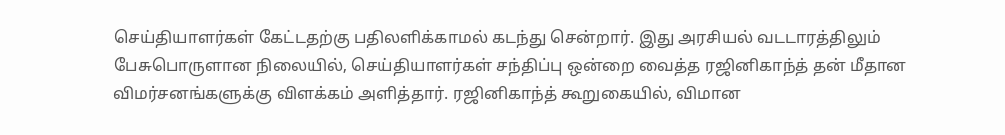செய்தியாளர்கள் கேட்டதற்கு பதிலளிக்காமல் கடந்து சென்றார். இது அரசியல் வடடாரத்திலும் பேசுபொருளான நிலையில், செய்தியாளர்கள் சந்திப்பு ஒன்றை வைத்த ரஜினிகாந்த் தன் மீதான விமர்சனங்களுக்கு விளக்கம் அளித்தார். ரஜினிகாந்த் கூறுகையில், விமான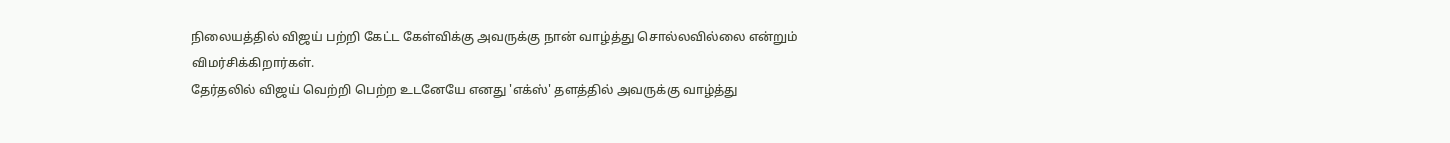நிலையத்தில் விஜய் பற்றி கேட்ட கேள்விக்கு அவருக்கு நான் வாழ்த்து சொல்லவில்லை என்றும் விமர்சிக்கிறார்கள்.
தேர்தலில் விஜய் வெற்றி பெற்ற உடனேயே எனது 'எக்ஸ்' தளத்தில் அவருக்கு வாழ்த்து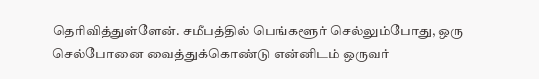தெரிவித்துள்ளேன். சமீபத்தில் பெங்களூர் செல்லும்போது, ஒரு செல்போனை வைத்துக்கொண்டு என்னிடம் ஒருவர்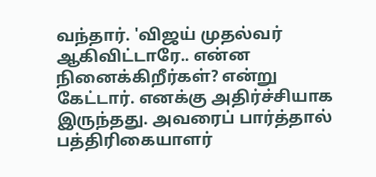வந்தார். 'விஜய் முதல்வர் ஆகிவிட்டாரே.. என்ன நினைக்கிறீர்கள்? என்று கேட்டார். எனக்கு அதிர்ச்சியாக இருந்தது. அவரைப் பார்த்தால் பத்திரிகையாளர்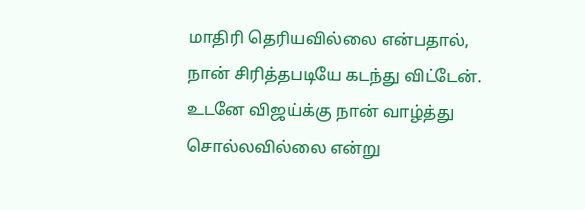மாதிரி தெரியவில்லை என்பதால், நான் சிரித்தபடியே கடந்து விட்டேன். உடனே விஜய்க்கு நான் வாழ்த்து சொல்லவில்லை என்று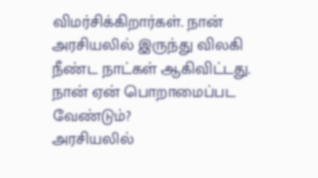விமர்சிக்கிறார்கள். நான் அரசியலில் இருந்து விலகி நீண்ட நாட்கள் ஆகிவிட்டது.
நான் ஏன் பொறாமைப்பட வேண்டும்?
அரசியலில்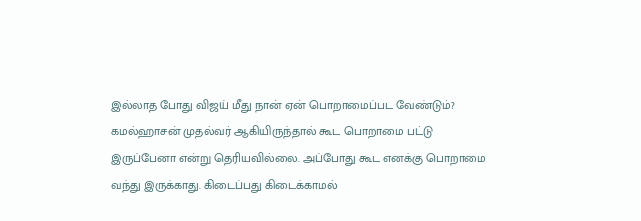இல்லாத போது விஜய் மீது நான் ஏன் பொறாமைப்பட வேண்டும்? கமல்ஹாசன் முதல்வர் ஆகியிருந்தால் கூட பொறாமை பட்டு இருப்பேனா என்று தெரியவில்லை. அப்போது கூட எனக்கு பொறாமை வந்து இருக்காது. கிடைப்பது கிடைக்காமல்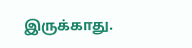இருக்காது.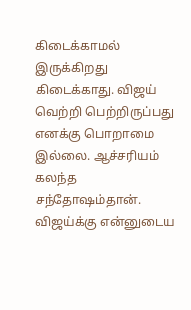கிடைக்காமல் இருக்கிறது கிடைக்காது. விஜய் வெற்றி பெற்றிருப்பது எனக்கு பொறாமை இல்லை. ஆச்சரியம் கலந்த சந்தோஷம்தான். விஜய்க்கு என்னுடைய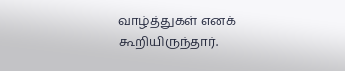வாழ்த்துகள் எனக் கூறியிருந்தார்.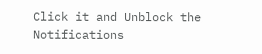Click it and Unblock the Notifications